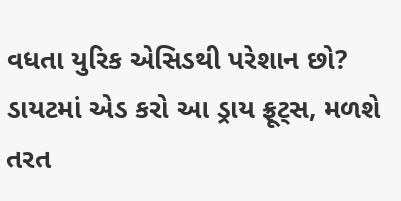વધતા યુરિક એસિડથી પરેશાન છો? ડાયટમાં એડ કરો આ ડ્રાય ફ્રૂટ્સ, મળશે તરત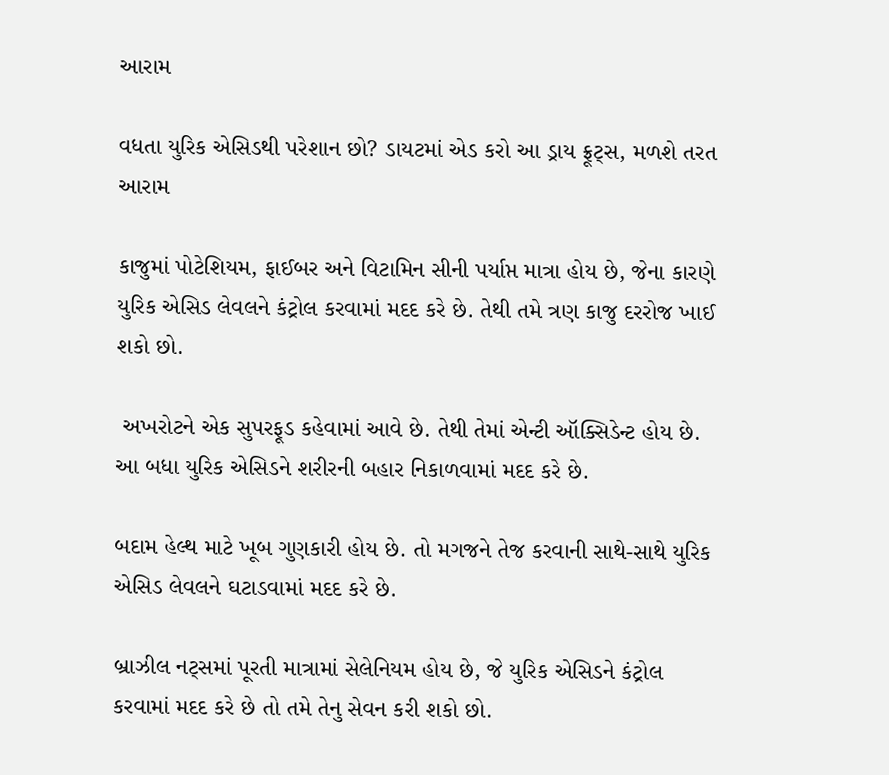આરામ

વધતા યુરિક એસિડથી પરેશાન છો? ડાયટમાં એડ કરો આ ડ્રાય ફ્રૂટ્સ, મળશે તરત આરામ

કાજુમાં પોટેશિયમ, ફાઈબર અને વિટામિન સીની પર્યાપ્ત માત્રા હોય છે, જેના કારણે યુરિક એસિડ લેવલને કંટ્રોલ કરવામાં મદદ કરે છે. તેથી તમે ત્રણ કાજુ દરરોજ ખાઈ શકો છો.

 અખરોટને એક સુપરફૂડ કહેવામાં આવે છે. તેથી તેમાં એન્ટી ઑક્સિડેન્ટ હોય છે. આ બધા યુરિક એસિડને શરીરની બહાર નિકાળવામાં મદદ કરે છે.

બદામ હેલ્થ માટે ખૂબ ગુણકારી હોય છે. તો મગજને તેજ કરવાની સાથે-સાથે યુરિક એસિડ લેવલને ઘટાડવામાં મદદ કરે છે.

બ્રાઝીલ નટ્સમાં પૂરતી માત્રામાં સેલેનિયમ હોય છે, જે યુરિક એસિડને કંટ્રોલ કરવામાં મદદ કરે છે તો તમે તેનુ સેવન કરી શકો છો.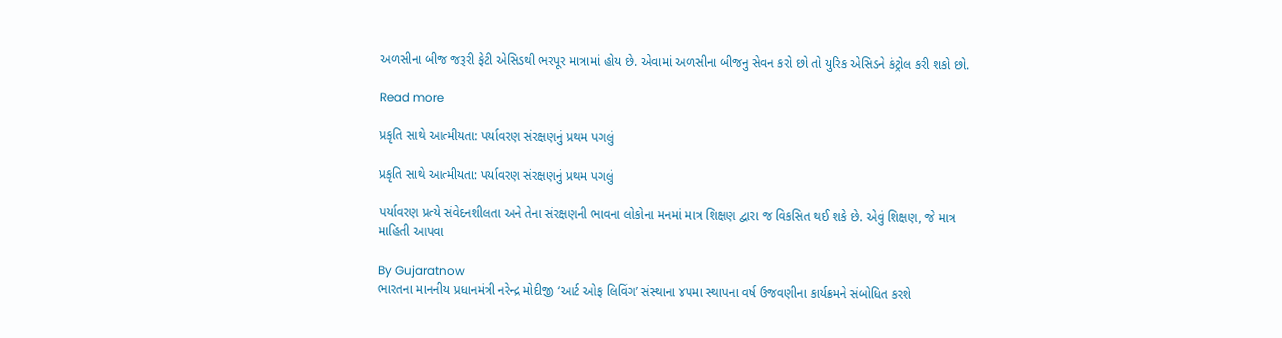અળસીના બીજ જરૂરી ફેટી એસિડથી ભરપૂર માત્રામાં હોય છે. એવામાં અળસીના બીજનુ સેવન કરો છો તો યુરિક એસિડને કંટ્રોલ કરી શકો છો.

Read more

પ્રકૃતિ સાથે આત્મીયતા: પર્યાવરણ સંરક્ષણનું પ્રથમ પગલું

પ્રકૃતિ સાથે આત્મીયતા: પર્યાવરણ સંરક્ષણનું પ્રથમ પગલું

પર્યાવરણ પ્રત્યે સંવેદનશીલતા અને તેના સંરક્ષણની ભાવના લોકોના મનમાં માત્ર શિક્ષણ દ્વારા જ વિકસિત થઈ શકે છે. એવું શિક્ષણ, જે માત્ર માહિતી આપવા

By Gujaratnow
ભારતના માનનીય પ્રધાનમંત્રી નરેન્દ્ર મોદીજી ‘આર્ટ ઓફ લિવિંગ’ સંસ્થાના ૪૫મા સ્થાપના વર્ષ ઉજવણીના કાર્યક્રમને સંબોધિત કરશે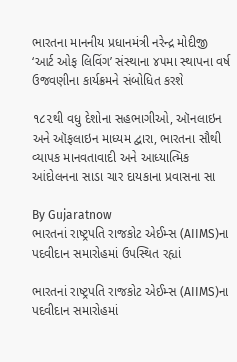ભારતના માનનીય પ્રધાનમંત્રી નરેન્દ્ર મોદીજી ‘આર્ટ ઓફ લિવિંગ’ સંસ્થાના ૪૫મા સ્થાપના વર્ષ ઉજવણીના કાર્યક્રમને સંબોધિત કરશે

૧૮૨થી વધુ દેશોના સહભાગીઓ, ઑનલાઇન અને ઑફલાઇન માધ્યમ દ્વારા, ભારતના સૌથી વ્યાપક માનવતાવાદી અને આધ્યાત્મિક આંદોલનના સાડા ચાર દાયકાના પ્રવાસના સા

By Gujaratnow
ભારતનાં રાષ્ટ્રપતિ રાજકોટ એઈમ્સ (AIIMS)ના પદવીદાન સમારોહમાં ઉપસ્થિત રહ્યાં

ભારતનાં રાષ્ટ્રપતિ રાજકોટ એઈમ્સ (AIIMS)ના પદવીદાન સમારોહમાં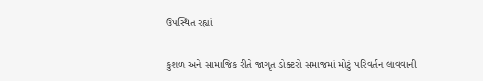ઉપસ્થિત રહ્યાં

કુશળ અને સામાજિક રીતે જાગૃત ડોક્ટરો સમાજમાં મોટું પરિવર્તન લાવવાની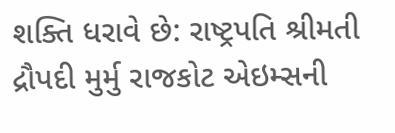શક્તિ ધરાવે છે: રાષ્ટ્રપતિ શ્રીમતી દ્રૌપદી મુર્મુ રાજકોટ એઇમ્સની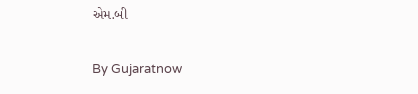એમ.બી

By Gujaratnow